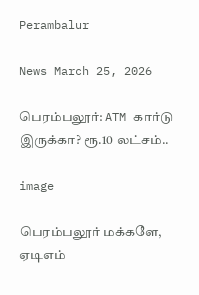Perambalur

News March 25, 2026

பெரம்பலூர்: ATM கார்டு இருக்கா? ரூ.10 லட்சம்..

image

பெரம்பலூர் மக்களே, ஏடிஎம்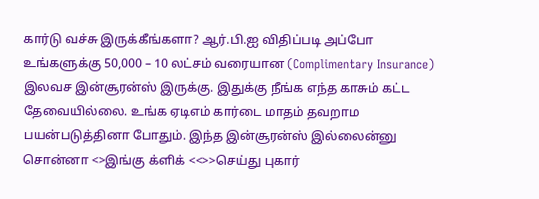கார்டு வச்சு இருக்கீங்களா? ஆர்.பி.ஐ விதிப்படி அப்போ உங்களுக்கு 50,000 – 10 லட்சம் வரையான (Complimentary Insurance) இலவச இன்சூரன்ஸ் இருக்கு. இதுக்கு நீங்க எந்த காசும் கட்ட தேவையில்லை. உங்க ஏடிஎம் கார்டை மாதம் தவறாம பயன்படுத்தினா போதும். இந்த இன்சூரன்ஸ் இல்லைன்னு சொன்னா <>இங்கு க்ளிக் <<>>செய்து புகார்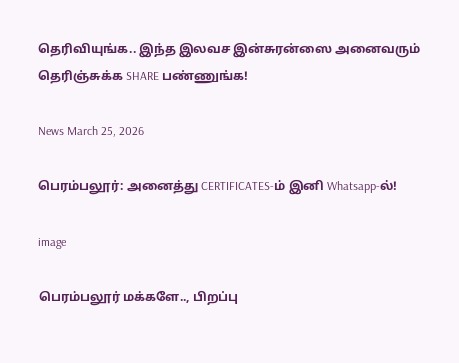தெரிவியுங்க.. இந்த இலவச இன்சுரன்ஸை அனைவரும் தெரிஞ்சுக்க SHARE பண்ணுங்க!

News March 25, 2026

பெரம்பலூர்: அனைத்து CERTIFICATES-ம் இனி Whatsapp-ல்!

image

பெரம்பலூர் மக்களே.., பிறப்பு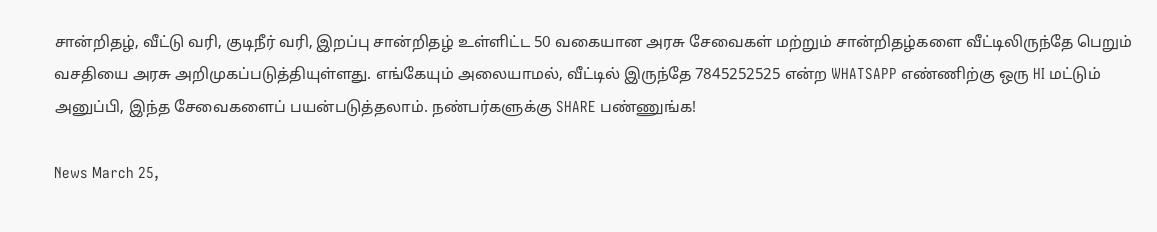சான்றிதழ், வீட்டு வரி, குடிநீர் வரி, இறப்பு சான்றிதழ் உள்ளிட்ட 50 வகையான அரசு சேவைகள் மற்றும் சான்றிதழ்களை வீட்டிலிருந்தே பெறும் வசதியை அரசு அறிமுகப்படுத்தியுள்ளது. எங்கேயும் அலையாமல், வீட்டில் இருந்தே 7845252525 என்ற WHATSAPP எண்ணிற்கு ஒரு HI மட்டும் அனுப்பி, இந்த சேவைகளைப் பயன்படுத்தலாம். நண்பர்களுக்கு SHARE பண்ணுங்க!

News March 25,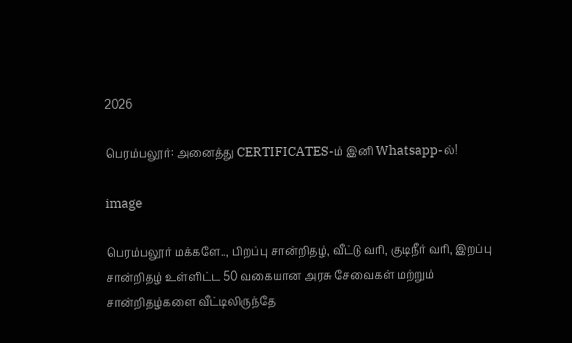2026

பெரம்பலூர்: அனைத்து CERTIFICATES-ம் இனி Whatsapp-ல்!

image

பெரம்பலூர் மக்களே.., பிறப்பு சான்றிதழ், வீட்டு வரி, குடிநீர் வரி, இறப்பு சான்றிதழ் உள்ளிட்ட 50 வகையான அரசு சேவைகள் மற்றும் சான்றிதழ்களை வீட்டிலிருந்தே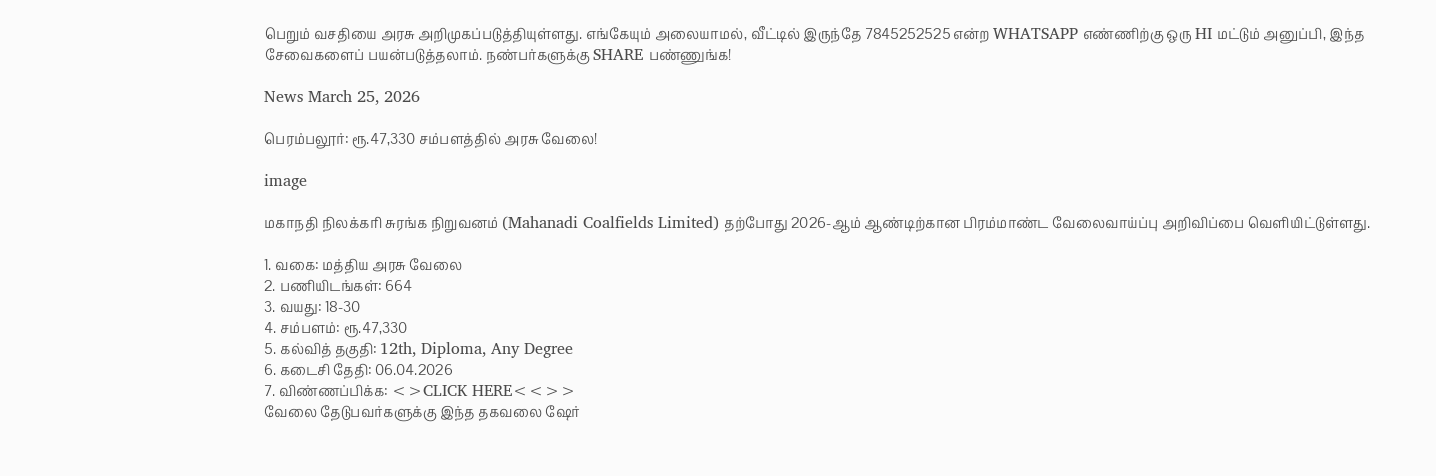பெறும் வசதியை அரசு அறிமுகப்படுத்தியுள்ளது. எங்கேயும் அலையாமல், வீட்டில் இருந்தே 7845252525 என்ற WHATSAPP எண்ணிற்கு ஒரு HI மட்டும் அனுப்பி, இந்த சேவைகளைப் பயன்படுத்தலாம். நண்பர்களுக்கு SHARE பண்ணுங்க!

News March 25, 2026

பெரம்பலூர்: ரூ.47,330 சம்பளத்தில் அரசு வேலை!

image

மகாநதி நிலக்கரி சுரங்க நிறுவனம் (Mahanadi Coalfields Limited) தற்போது 2026-ஆம் ஆண்டிற்கான பிரம்மாண்ட வேலைவாய்ப்பு அறிவிப்பை வெளியிட்டுள்ளது.

1. வகை: மத்திய அரசு வேலை
2. பணியிடங்கள்: 664
3. வயது: 18-30
4. சம்பளம்: ரூ.47,330
5. கல்வித் தகுதி: 12th, Diploma, Any Degree
6. கடைசி தேதி: 06.04.2026
7. விண்ணப்பிக்க: <>CLICK HERE<<>>
வேலை தேடுபவர்களுக்கு இந்த தகவலை ஷேர்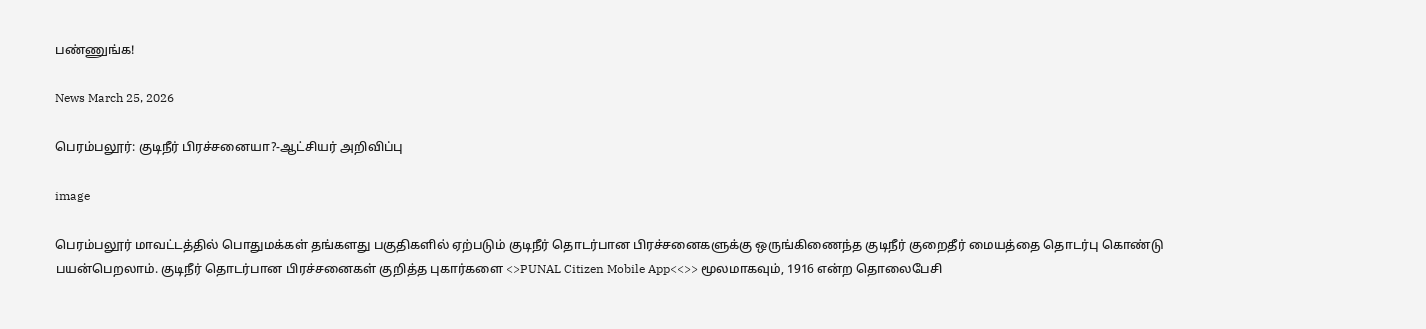பண்ணுங்க!

News March 25, 2026

பெரம்பலூர்: குடிநீர் பிரச்சனையா?-ஆட்சியர் அறிவிப்பு

image

பெரம்பலூர் மாவட்டத்தில் பொதுமக்கள் தங்களது பகுதிகளில் ஏற்படும் குடிநீர் தொடர்பான பிரச்சனைகளுக்கு ஒருங்கிணைந்த குடிநீர் குறைதீர் மையத்தை தொடர்பு கொண்டு பயன்பெறலாம். குடிநீர் தொடர்பான பிரச்சனைகள் குறித்த புகார்களை <>PUNAL Citizen Mobile App<<>> மூலமாகவும், 1916 என்ற தொலைபேசி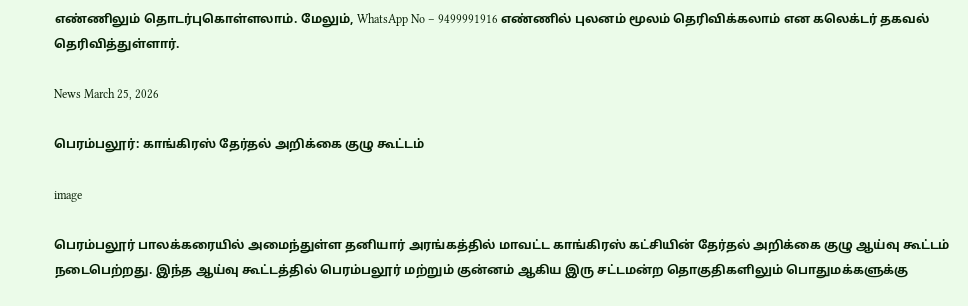எண்ணிலும் தொடர்புகொள்ளலாம். மேலும், WhatsApp No – 9499991916 எண்ணில் புலனம் மூலம் தெரிவிக்கலாம் என கலெக்டர் தகவல் தெரிவித்துள்ளார்.

News March 25, 2026

பெரம்பலூர்: காங்கிரஸ் தேர்தல் அறிக்கை குழு கூட்டம்

image

பெரம்பலூர் பாலக்கரையில் அமைந்துள்ள தனியார் அரங்கத்தில் மாவட்ட காங்கிரஸ் கட்சியின் தேர்தல் அறிக்கை குழு ஆய்வு கூட்டம் நடைபெற்றது. இந்த ஆய்வு கூட்டத்தில் பெரம்பலூர் மற்றும் குன்னம் ஆகிய இரு சட்டமன்ற தொகுதிகளிலும் பொதுமக்களுக்கு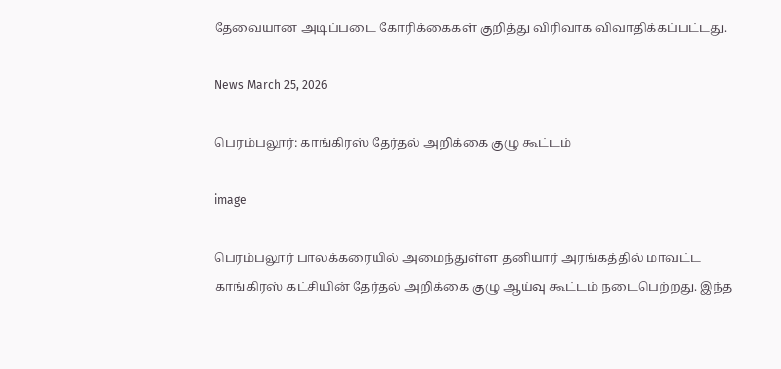தேவையான அடிப்படை கோரிக்கைகள் குறித்து விரிவாக விவாதிக்கப்பட்டது.

News March 25, 2026

பெரம்பலூர்: காங்கிரஸ் தேர்தல் அறிக்கை குழு கூட்டம்

image

பெரம்பலூர் பாலக்கரையில் அமைந்துள்ள தனியார் அரங்கத்தில் மாவட்ட காங்கிரஸ் கட்சியின் தேர்தல் அறிக்கை குழு ஆய்வு கூட்டம் நடைபெற்றது. இந்த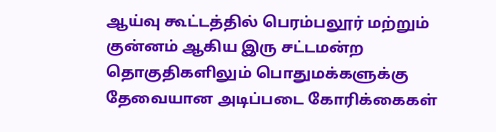ஆய்வு கூட்டத்தில் பெரம்பலூர் மற்றும் குன்னம் ஆகிய இரு சட்டமன்ற தொகுதிகளிலும் பொதுமக்களுக்கு தேவையான அடிப்படை கோரிக்கைகள்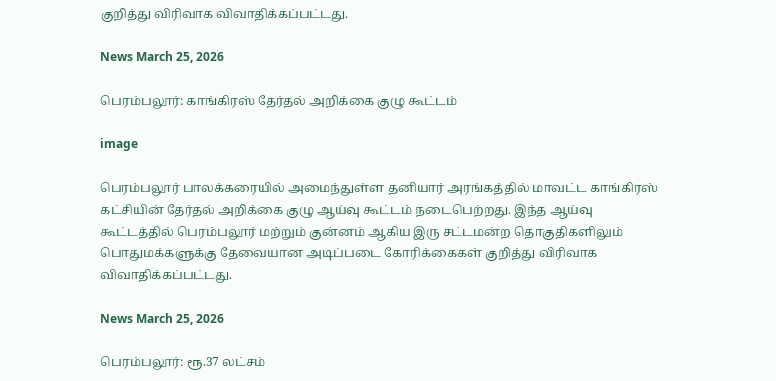குறித்து விரிவாக விவாதிக்கப்பட்டது.

News March 25, 2026

பெரம்பலூர்: காங்கிரஸ் தேர்தல் அறிக்கை குழு கூட்டம்

image

பெரம்பலூர் பாலக்கரையில் அமைந்துள்ள தனியார் அரங்கத்தில் மாவட்ட காங்கிரஸ் கட்சியின் தேர்தல் அறிக்கை குழு ஆய்வு கூட்டம் நடைபெற்றது. இந்த ஆய்வு கூட்டத்தில் பெரம்பலூர் மற்றும் குன்னம் ஆகிய இரு சட்டமன்ற தொகுதிகளிலும் பொதுமக்களுக்கு தேவையான அடிப்படை கோரிக்கைகள் குறித்து விரிவாக விவாதிக்கப்பட்டது.

News March 25, 2026

பெரம்பலூர்: ரூ.37 லட்சம்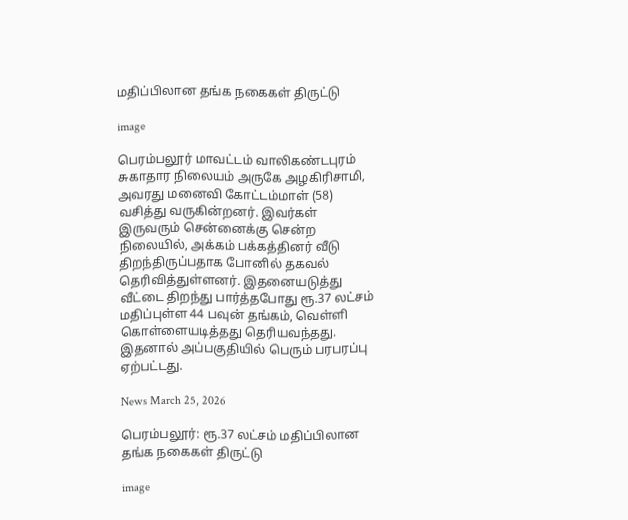மதிப்பிலான தங்க நகைகள் திருட்டு

image

பெரம்பலூர் மாவட்டம் வாலிகண்டபுரம் சுகாதார நிலையம் அருகே அழகிரிசாமி, அவரது மனைவி கோட்டம்மாள் (58) வசித்து வருகின்றனர். இவர்கள் இருவரும் சென்னைக்கு சென்ற நிலையில், அக்கம் பக்கத்தினர் வீடு திறந்திருப்பதாக போனில் தகவல் தெரிவித்துள்ளனர். இதனையடுத்து வீட்டை திறந்து பார்த்தபோது ரூ.37 லட்சம் மதிப்புள்ள 44 பவுன் தங்கம், வெள்ளி கொள்ளையடித்தது தெரியவந்தது. இதனால் அப்பகுதியில் பெரும் பரபரப்பு ஏற்பட்டது.

News March 25, 2026

பெரம்பலூர்: ரூ.37 லட்சம் மதிப்பிலான தங்க நகைகள் திருட்டு

image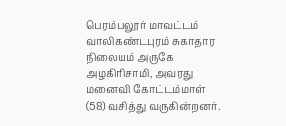பெரம்பலூர் மாவட்டம் வாலிகண்டபுரம் சுகாதார நிலையம் அருகே அழகிரிசாமி, அவரது மனைவி கோட்டம்மாள் (58) வசித்து வருகின்றனர்.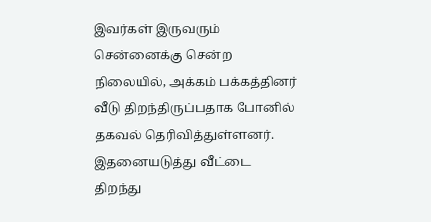இவர்கள் இருவரும் சென்னைக்கு சென்ற நிலையில், அக்கம் பக்கத்தினர் வீடு திறந்திருப்பதாக போனில் தகவல் தெரிவித்துள்ளனர். இதனையடுத்து வீட்டை திறந்து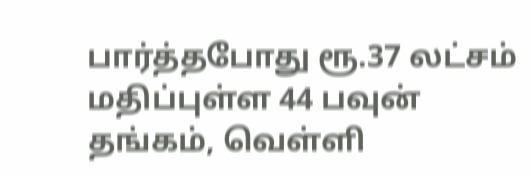பார்த்தபோது ரூ.37 லட்சம் மதிப்புள்ள 44 பவுன் தங்கம், வெள்ளி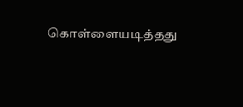கொள்ளையடித்தது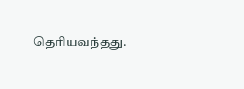தெரியவந்தது.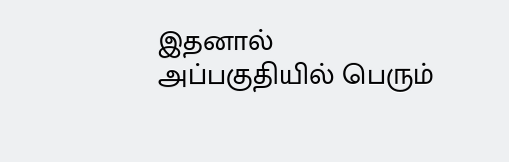இதனால் அப்பகுதியில் பெரும்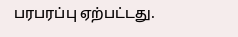பரபரப்பு ஏற்பட்டது.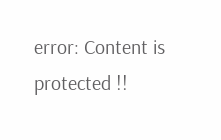error: Content is protected !!